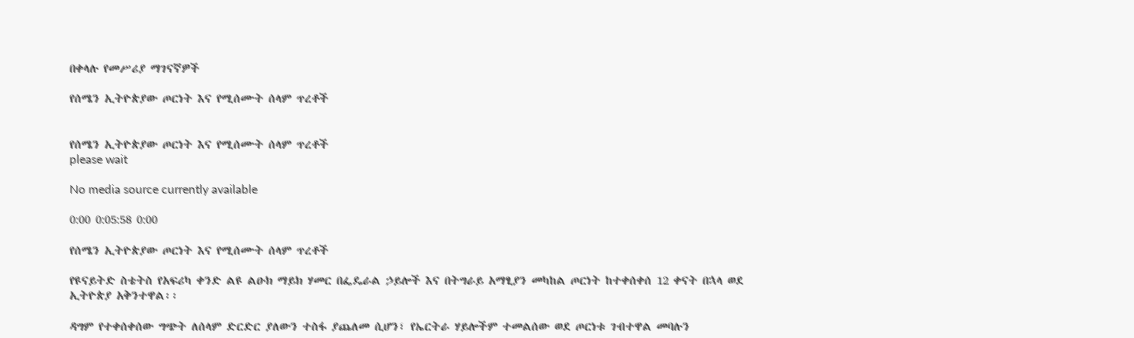በቀላሉ የመሥሪያ ማገናኛዎች

የሰሜን ኢትዮጵያው ጦርነት እና የሚሰሙት ሰላም ጥረቶች


የሰሜን ኢትዮጵያው ጦርነት እና የሚሰሙት ሰላም ጥረቶች
please wait

No media source currently available

0:00 0:05:58 0:00

የሰሜን ኢትዮጵያው ጦርነት እና የሚሰሙት ሰላም ጥረቶች

የዩናይትድ ስቴትስ የአፍሪካ ቀንድ ልዩ ልዑክ ማይክ ሃመር በፌዴራል ኃይሎች እና በትግራይ አማፂያን መካከል ጦርነት ከተቀሰቀሰ 12 ቀናት በኋላ ወደ ኢትዮጵያ አቅንተዋል፡፡

ዳግም የተቀሰቀሰው ግጭት ለሰላም ድርድር ያለውን ተስፋ ያጨለመ ሲሆን፣ የኤርትራ ሃይሎችም ተመልሰው ወደ ጦርነቱ ገብተዋል መባሉን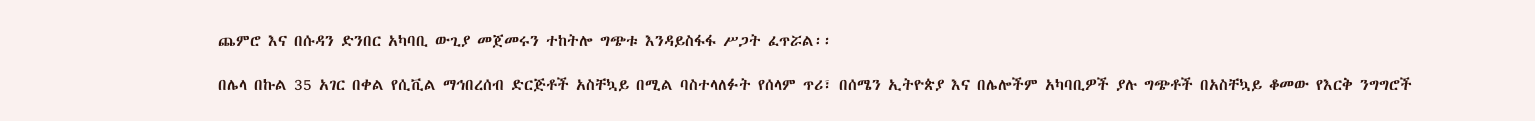ጨምሮ እና በሱዳን ድንበር አካባቢ ውጊያ መጀመሩን ተከትሎ ግጭቱ እንዳይስፋፋ ሥጋት ፈጥሯል፡፡

በሌላ በኩል 35 አገር በቀል የሲቪል ማኅበረሰብ ድርጅቶች አስቸኳይ በሚል ባስተላለፉት የሰላም ጥሪ፣ በሰሜን ኢትዮጵያ እና በሌሎችም አካባቢዎች ያሉ ግጭቶች በአስቸኳይ ቆመው የእርቅ ንግግሮች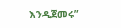እንዲጀመሩ”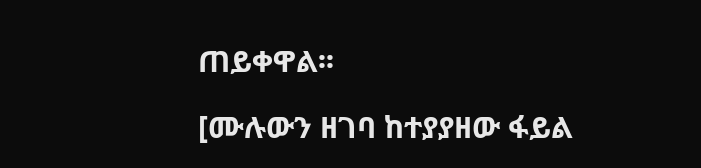ጠይቀዋል፡፡

[ሙሉውን ዘገባ ከተያያዘው ፋይል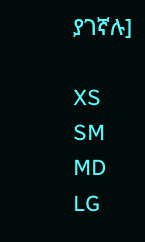ያገኛሉ]

XS
SM
MD
LG